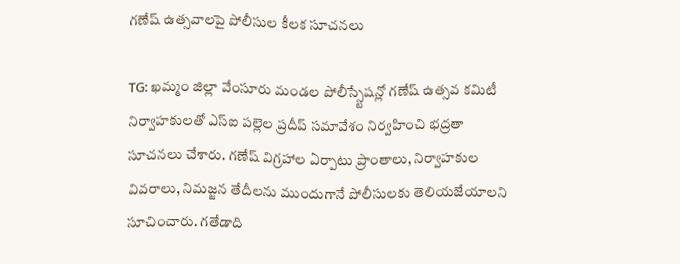గణేష్ ఉత్సవాలపై పోలీసుల కీలక సూచనలు

TG: ఖమ్మం జిల్లా వేంసూరు మండల పోలీస్స్టేషన్లో గణేష్ ఉత్సవ కమిటీ నిర్వాహకులతో ఎస్ఐ పల్లెల ప్రదీప్ సమావేశం నిర్వహించి భద్రతా సూచనలు చేశారు. గణేష్ విగ్రహాల ఏర్పాటు ప్రాంతాలు, నిర్వాహకుల వివరాలు, నిమజ్జన తేదీలను ముందుగానే పోలీసులకు తెలియజేయాలని సూచించారు. గతేడాది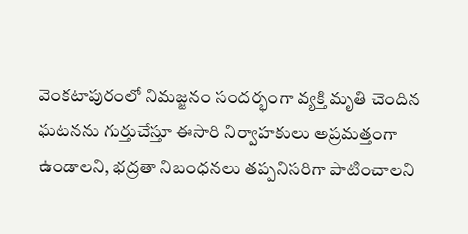వెంకటాపురంలో నిమజ్జనం సందర్భంగా వ్యక్తి మృతి చెందిన ఘటనను గుర్తుచేస్తూ ఈసారి నిర్వాహకులు అప్రమత్తంగా ఉండాలని, భద్రతా నిబంధనలు తప్పనిసరిగా పాటించాలని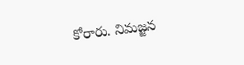కోరారు. నిమజ్జన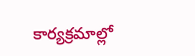కార్యక్రమాల్లో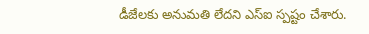డీజేలకు అనుమతి లేదని ఎస్ఐ స్పష్టం చేశారు.